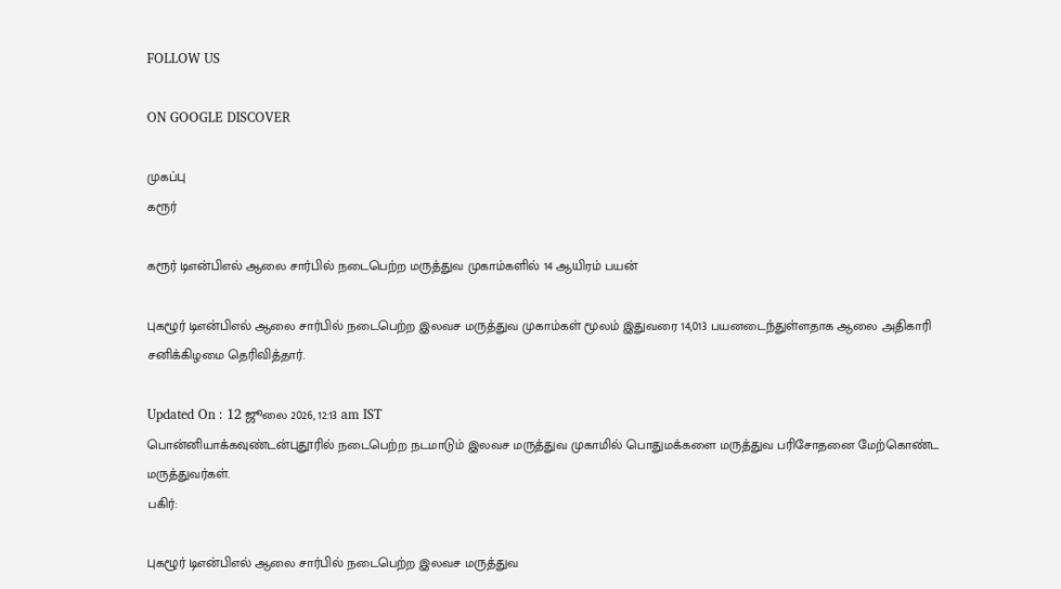FOLLOW US

ON GOOGLE DISCOVER

முகப்பு
கரூர்

கரூர் டிஎன்பிஎல் ஆலை சார்பில் நடைபெற்ற மருத்துவ முகாம்களில் 14 ஆயிரம் பயன்

புகழூர் டிஎன்பிஎல் ஆலை சார்பில் நடைபெற்ற இலவச மருத்துவ முகாம்கள் மூலம் இதுவரை 14,013 பயனடைந்துள்ளதாக ஆலை அதிகாரி சனிக்கிழமை தெரிவித்தார்.

Updated On : 12 ஜூலை 2026, 12:13 am IST
பொன்னியாக்கவுண்டன்புதூரில் நடைபெற்ற நடமாடும் இலவச மருத்துவ முகாமில் பொதுமக்களை மருத்துவ பரிசோதனை மேற்கொண்ட மருத்துவர்கள்.
பகிர்:

புகழூர் டிஎன்பிஎல் ஆலை சார்பில் நடைபெற்ற இலவச மருத்துவ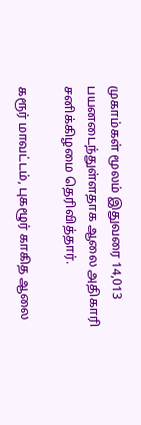முகாம்கள் மூலம் இதுவரை 14,013 பயனடைந்துள்ளதாக ஆலை அதிகாரி சனிக்கிழமை தெரிவித்தார்.

கரூர் மாவட்டம், புகழூர் காகித ஆலை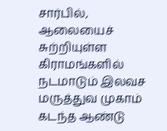சார்பில், ஆலையைச் சுற்றியுள்ள கிராமங்களில் நடமாடும் இலவச மருத்துவ முகாம் கடந்த ஆண்டு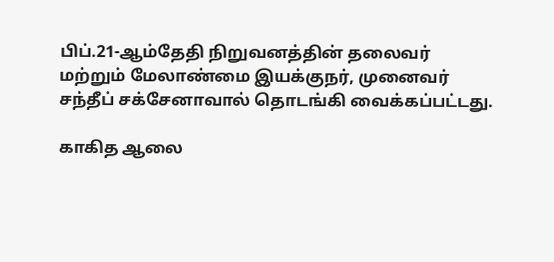பிப்.21-ஆம்தேதி நிறுவனத்தின் தலைவர் மற்றும் மேலாண்மை இயக்குநர், முனைவர் சந்தீப் சக்சேனாவால் தொடங்கி வைக்கப்பட்டது.

காகித ஆலை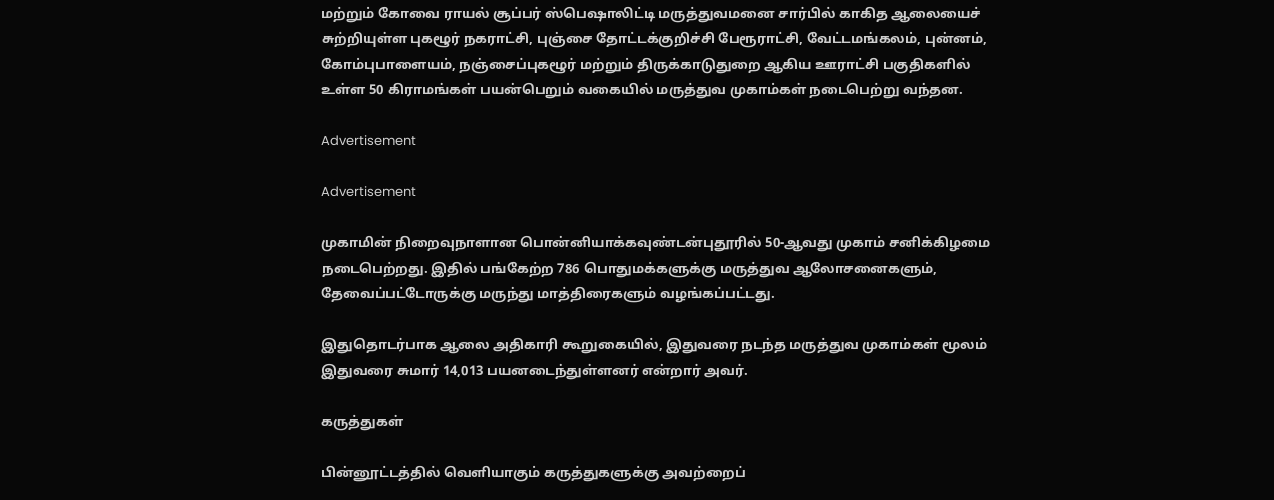மற்றும் கோவை ராயல் சூப்பர் ஸ்பெஷாலிட்டி மருத்துவமனை சார்பில் காகித ஆலையைச் சுற்றியுள்ள புகழூர் நகராட்சி, புஞ்சை தோட்டக்குறிச்சி பேரூராட்சி, வேட்டமங்கலம், புன்னம், கோம்புபாளையம், நஞ்சைப்புகழூர் மற்றும் திருக்காடுதுறை ஆகிய ஊராட்சி பகுதிகளில் உள்ள 50 கிராமங்கள் பயன்பெறும் வகையில் மருத்துவ முகாம்கள் நடைபெற்று வந்தன.

Advertisement

Advertisement

முகாமின் நிறைவுநாளான பொன்னியாக்கவுண்டன்புதூரில் 50-ஆவது முகாம் சனிக்கிழமை நடைபெற்றது. இதில் பங்கேற்ற 786 பொதுமக்களுக்கு மருத்துவ ஆலோசனைகளும், தேவைப்பட்டோருக்கு மருந்து மாத்திரைகளும் வழங்கப்பட்டது.

இதுதொடர்பாக ஆலை அதிகாரி கூறுகையில், இதுவரை நடந்த மருத்துவ முகாம்கள் மூலம் இதுவரை சுமார் 14,013 பயனடைந்துள்ளனர் என்றார் அவர்.

கருத்துகள்

பின்னூட்டத்தில் வெளியாகும் கருத்துகளுக்கு அவற்றைப்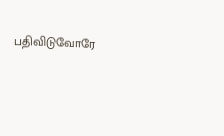பதிவிடுவோரே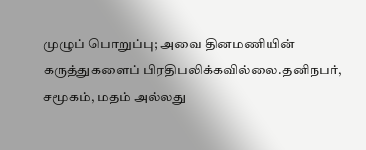முழுப் பொறுப்பு; அவை தினமணியின் கருத்துகளைப் பிரதிபலிக்கவில்லை.தனிநபர், சமூகம், மதம் அல்லது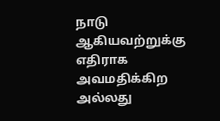நாடு ஆகியவற்றுக்கு எதிராக அவமதிக்கிற அல்லது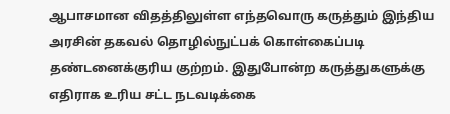ஆபாசமான விதத்திலுள்ள எந்தவொரு கருத்தும் இந்திய அரசின் தகவல் தொழில்நுட்பக் கொள்கைப்படி தண்டனைக்குரிய குற்றம். இதுபோன்ற கருத்துகளுக்கு எதிராக உரிய சட்ட நடவடிக்கை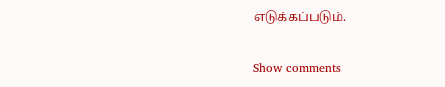எடுக்கப்படும்.

Show comments